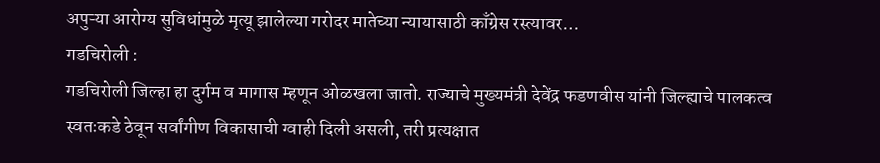अपुऱ्या आरोग्य सुविधांमुळे मृत्यू झालेल्या गरोदर मातेच्या न्यायासाठी काँग्रेस रस्त्यावर…
गडचिरोली :
गडचिरोली जिल्हा हा दुर्गम व मागास म्हणून ओळखला जातो. राज्याचे मुख्यमंत्री देवेंद्र फडणवीस यांनी जिल्ह्याचे पालकत्व स्वतःकडे ठेवून सर्वांगीण विकासाची ग्वाही दिली असली, तरी प्रत्यक्षात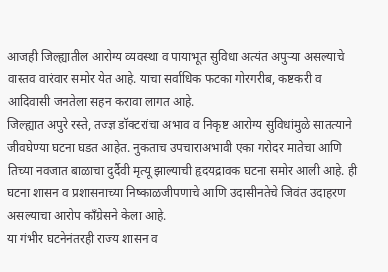आजही जिल्ह्यातील आरोग्य व्यवस्था व पायाभूत सुविधा अत्यंत अपुऱ्या असल्याचे वास्तव वारंवार समोर येत आहे. याचा सर्वाधिक फटका गोरगरीब, कष्टकरी व आदिवासी जनतेला सहन करावा लागत आहे.
जिल्ह्यात अपुरे रस्ते, तज्ज्ञ डॉक्टरांचा अभाव व निकृष्ट आरोग्य सुविधांमुळे सातत्याने जीवघेण्या घटना घडत आहेत. नुकताच उपचाराअभावी एका गरोदर मातेचा आणि तिच्या नवजात बाळाचा दुर्दैवी मृत्यू झाल्याची हृदयद्रावक घटना समोर आली आहे. ही घटना शासन व प्रशासनाच्या निष्काळजीपणाचे आणि उदासीनतेचे जिवंत उदाहरण असल्याचा आरोप काँग्रेसने केला आहे.
या गंभीर घटनेनंतरही राज्य शासन व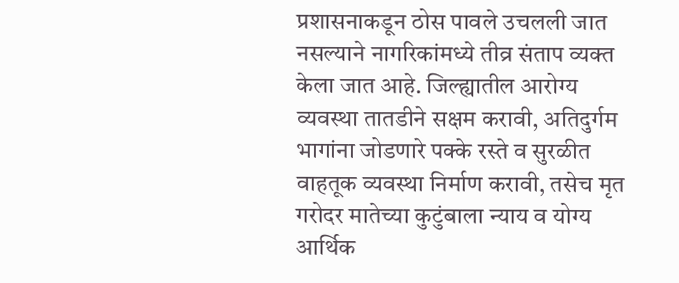प्रशासनाकडून ठोस पावले उचलली जात नसल्याने नागरिकांमध्ये तीव्र संताप व्यक्त केला जात आहे. जिल्ह्यातील आरोग्य व्यवस्था तातडीने सक्षम करावी, अतिदुर्गम भागांना जोडणारे पक्के रस्ते व सुरळीत वाहतूक व्यवस्था निर्माण करावी, तसेच मृत गरोदर मातेच्या कुटुंबाला न्याय व योग्य आर्थिक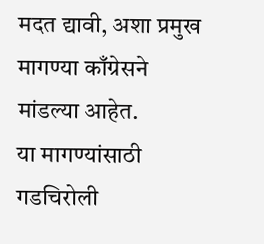मदत द्यावी, अशा प्रमुख मागण्या काँग्रेसने मांडल्या आहेत.
या मागण्यांसाठी गडचिरोली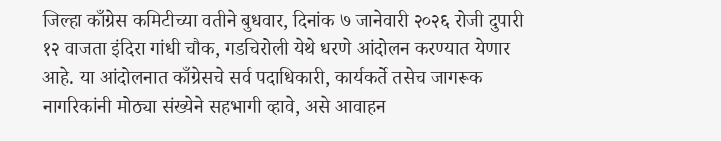जिल्हा काँग्रेस कमिटीच्या वतीने बुधवार, दिनांक ७ जानेवारी २०२६ रोजी दुपारी १२ वाजता इंदिरा गांधी चौक, गडचिरोली येथे धरणे आंदोलन करण्यात येणार आहे. या आंदोलनात काँग्रेसचे सर्व पदाधिकारी, कार्यकर्ते तसेच जागरूक नागरिकांनी मोठ्या संख्येने सहभागी व्हावे, असे आवाहन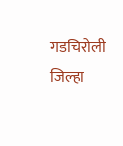गडचिरोली जिल्हा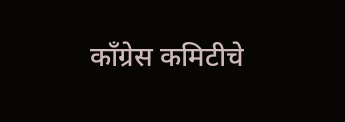काँग्रेस कमिटीचे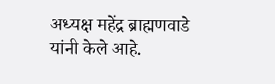अध्यक्ष महेंद्र ब्राह्मणवाडे यांनी केले आहे.